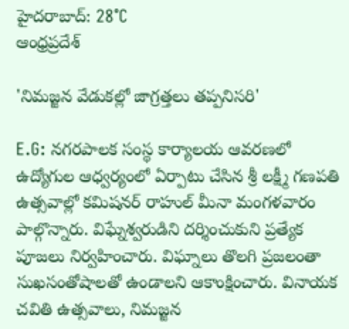హైదరాబాద్: 28°C
ఆంధ్రప్రదేశ్

'నిమజ్జన వేడుకల్లో జాగ్రత్తలు తప్పనిసరి'

E.G: నగరపాలక సంస్థ కార్యాలయ ఆవరణలో ఉద్యోగుల ఆధ్వర్యంలో ఏర్పాటు చేసిన శ్రీ లక్ష్మీ గణపతి ఉత్సవాల్లో కమిషనర్ రాహుల్ మీనా మంగళవారం పాల్గొన్నారు. విఘ్నేశ్వరుడిని దర్శించుకుని ప్రత్యేక పూజలు నిర్వహించారు. విఘ్నాలు తొలగి ప్రజలంతా సుఖసంతోషాలతో ఉండాలని ఆకాంక్షించారు. వినాయక చవితి ఉత్సవాలు, నిమజ్జన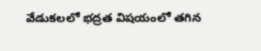వేడుకలలో భద్రత విషయంలో తగిన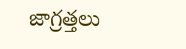జాగ్రత్తలు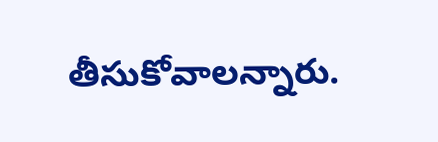తీసుకోవాలన్నారు.